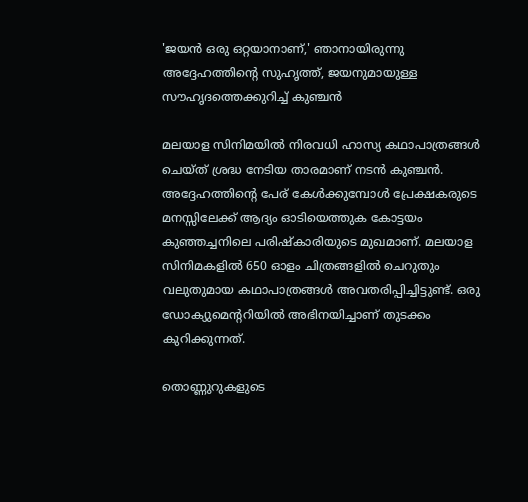'ജയൻ ഒരു ഒറ്റയാനാണ്,' ഞാനായിരുന്നു അദ്ദേഹത്തിൻ്റെ സുഹൃത്ത്, ജയനുമായുള്ള സൗഹൃദത്തെക്കുറിച്ച് കുഞ്ചൻ

മലയാള സിനിമയിൽ നിരവധി ഹാസ്യ കഥാപാത്രങ്ങൾ ചെയ്ത് ശ്രദ്ധ നേടിയ താരമാണ് നടൻ കുഞ്ചൻ. അദ്ദേഹത്തിൻ്റെ പേര് കേൾക്കുമ്പോൾ പ്രേക്ഷകരുടെ മനസ്സിലേക്ക് ആദ്യം ഓടിയെത്തുക കോട്ടയം കുഞ്ഞച്ചനിലെ പരിഷ്‍കാരിയുടെ മുഖമാണ്. മലയാള സിനിമകളിൽ 650 ഓളം ചിത്രങ്ങളിൽ ചെറുതും വലുതുമായ കഥാപാത്രങ്ങൾ അവതരിപ്പിച്ചിട്ടുണ്ട്. ഒരു ഡോക്യുമെൻ്ററിയിൽ അഭിനയിച്ചാണ് തുടക്കം കുറിക്കുന്നത്.

തൊണ്ണുറുകളുടെ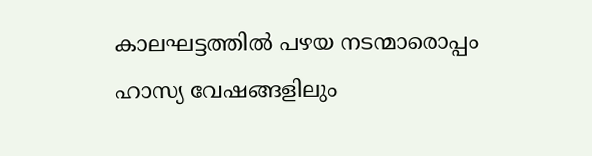കാലഘട്ടത്തിൽ പഴയ നടന്മാരൊപ്പം ഹാസ്യ വേഷങ്ങളിലും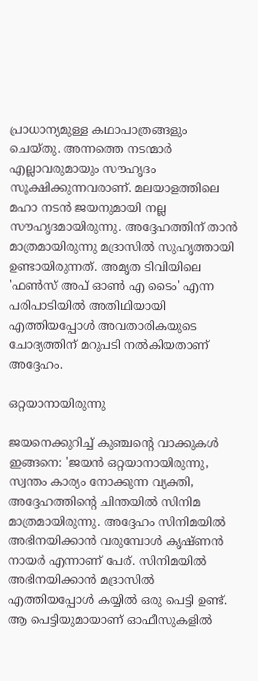പ്രാധാന്യമുള്ള കഥാപാത്രങ്ങളും ചെയ്തു. അന്നത്തെ നടന്മാർ എല്ലാവരുമായും സൗഹൃദം സൂക്ഷിക്കുന്നവരാണ്. മലയാളത്തിലെ മഹാ നടൻ ജയനുമായി നല്ല സൗഹൃദമായിരുന്നു. അദ്ദേഹത്തിന് താൻ മാത്രമായിരുന്നു മദ്രാസിൽ സുഹൃത്തായി ഉണ്ടായിരുന്നത്. അമൃത ടിവിയിലെ 'ഫൺസ് അപ് ഓൺ എ ടൈം' എന്ന പരിപാടിയിൽ അതിഥിയായി എത്തിയപ്പോൾ അവതാരികയുടെ ചോദ്യത്തിന് മറുപടി നൽകിയതാണ് അദ്ദേഹം.

ഒറ്റയാനായിരുന്നു

ജയനെക്കുറിച്ച് കുഞ്ചൻ്റെ വാക്കുകൾ ഇങ്ങനെ: 'ജയൻ ഒറ്റയാനായിരുന്നു, സ്വന്തം കാര്യം നോക്കുന്ന വ്യക്തി, അദ്ദേഹത്തിൻ്റെ ചിന്തയിൽ സിനിമ മാത്രമായിരുന്നു. അദ്ദേഹം സിനിമയിൽ അഭിനയിക്കാൻ വരുമ്പോൾ കൃഷ്ണൻ നായർ എന്നാണ് പേര്. സിനിമയിൽ അഭിനയിക്കാൻ മദ്രാസിൽ എത്തിയപ്പോൾ കയ്യിൽ ഒരു പെട്ടി ഉണ്ട്. ആ പെട്ടിയുമായാണ് ഓഫീസുകളിൽ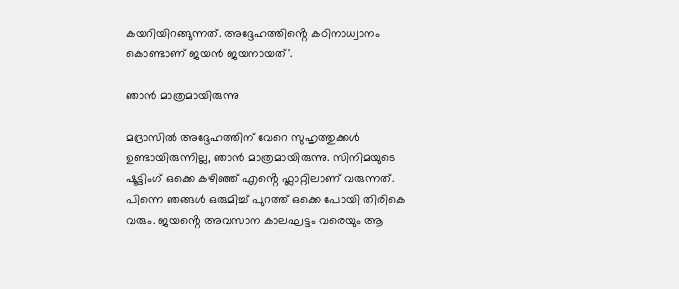കയറിയിറങ്ങുന്നത്. അദ്ദേഹത്തിൻ്റെ കഠിനാധ്വാനം കൊണ്ടാണ് ജയൻ ജയനായത്'.

ഞാൻ മാത്രമായിരുന്നു

മദ്രാസിൽ അദ്ദേഹത്തിന് വേറെ സുഹൃത്തുക്കൾ ഉണ്ടായിരുന്നില്ല, ഞാൻ മാത്രമായിരുന്നു. സിനിമയുടെ ഷൂട്ടിംഗ് ഒക്കെ കഴിഞ്ഞ് എൻ്റെ ഫ്ലാറ്റിലാണ് വരുന്നത്. പിന്നെ ഞങ്ങൾ ഒരുമിച്ച് പുറത്ത് ഒക്കെ പോയി തിരികെ വരും. ജയൻ്റെ അവസാന കാലഘട്ടം വരെയും ആ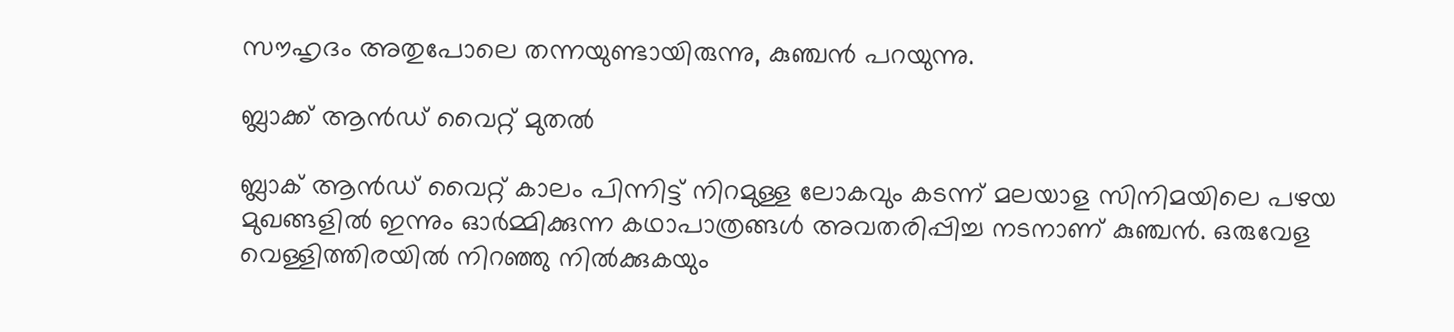സൗഹൃദം അതുപോലെ തന്നയുണ്ടായിരുന്നു, കുഞ്ചൻ പറയുന്നു.

ബ്ലാക്ക് ആൻഡ് വൈറ്റ് മുതൽ

ബ്ലാക് ആൻഡ് വൈറ്റ് കാലം പിന്നിട്ട് നിറമുള്ള ലോകവും കടന്ന് മലയാള സിനിമയിലെ പഴയ മുഖങ്ങളിൽ ഇന്നും ഓർമ്മിക്കുന്ന കഥാപാത്രങ്ങൾ അവതരിപ്പിച്ച നടനാണ് കുഞ്ചൻ. ഒരുവേള വെള്ളിത്തിരയിൽ നിറഞ്ഞു നിൽക്കുകയും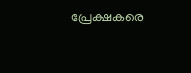പ്രേക്ഷകരെ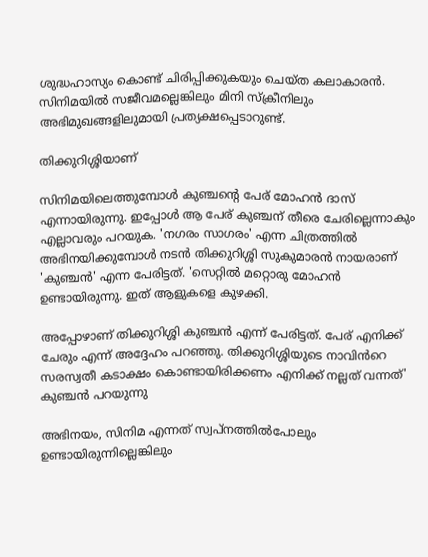ശുദ്ധഹാസ്യം കൊണ്ട് ചിരിപ്പിക്കുകയും ചെയ്ത കലാകാരൻ. സിനിമയിൽ സജീവമല്ലെങ്കിലും മിനി സ്ക്രീനിലും അഭിമുഖങ്ങളിലുമായി പ്രത്യക്ഷപ്പെടാറുണ്ട്.

തിക്കുറിശ്ശിയാണ്

സിനിമയിലെത്തുമ്പോൾ കുഞ്ചൻ്റെ പേര് മോഹൻ ദാസ് എന്നായിരുന്നു. ഇപ്പോൾ ആ പേര് കുഞ്ചന് തീരെ ചേരില്ലെന്നാകും എല്ലാവരും പറയുക. 'നഗരം സാഗരം' എന്ന ചിത്രത്തിൽ അഭിനയിക്കുമ്പോൾ നടൻ തിക്കുറിശ്ശി സുകുമാരൻ നായരാണ് 'കുഞ്ചൻ' എന്ന പേരിട്ടത്. 'സെറ്റിൽ മറ്റൊരു മോഹൻ ഉണ്ടായിരുന്നു. ഇത് ആളുകളെ കുഴക്കി.

അപ്പോഴാണ് തിക്കുറിശ്ശി കുഞ്ചൻ എന്ന് പേരിട്ടത്. പേര് എനിക്ക് ചേരും എന്ന് അദ്ദേഹം പറഞ്ഞു. തിക്കുറിശ്ശിയുടെ നാവിൻറെ സരസ്വതീ കടാക്ഷം കൊണ്ടായിരിക്കണം എനിക്ക് നല്ലത് വന്നത്' കുഞ്ചൻ പറയുന്നു

അഭിനയം, സിനിമ എന്നത് സ്വപ്നത്തിൽപോലും ഉണ്ടായിരുന്നില്ലെങ്കിലും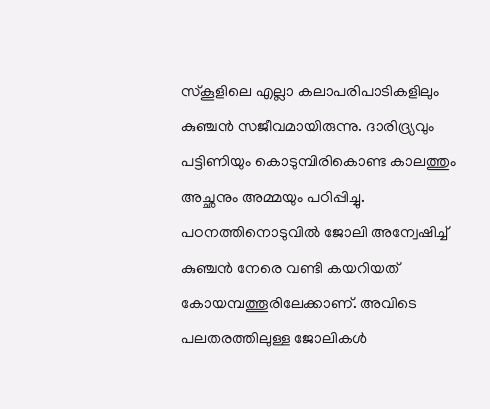സ്കൂളിലെ എല്ലാ കലാപരിപാടികളിലും കുഞ്ചൻ സജീവമായിരുന്നു. ദാരിദ്ര്യവും പട്ടിണിയും കൊടുമ്പിരികൊണ്ട കാലത്തും അച്ഛനും അമ്മയും പഠിപ്പിച്ചു. പഠനത്തിനൊടുവിൽ ജോലി അന്വേഷിച്ച് കുഞ്ചൻ നേരെ വണ്ടി കയറിയത് കോയമ്പത്തൂരിലേക്കാണ്. അവിടെ പലതരത്തിലുള്ള ജോലികൾ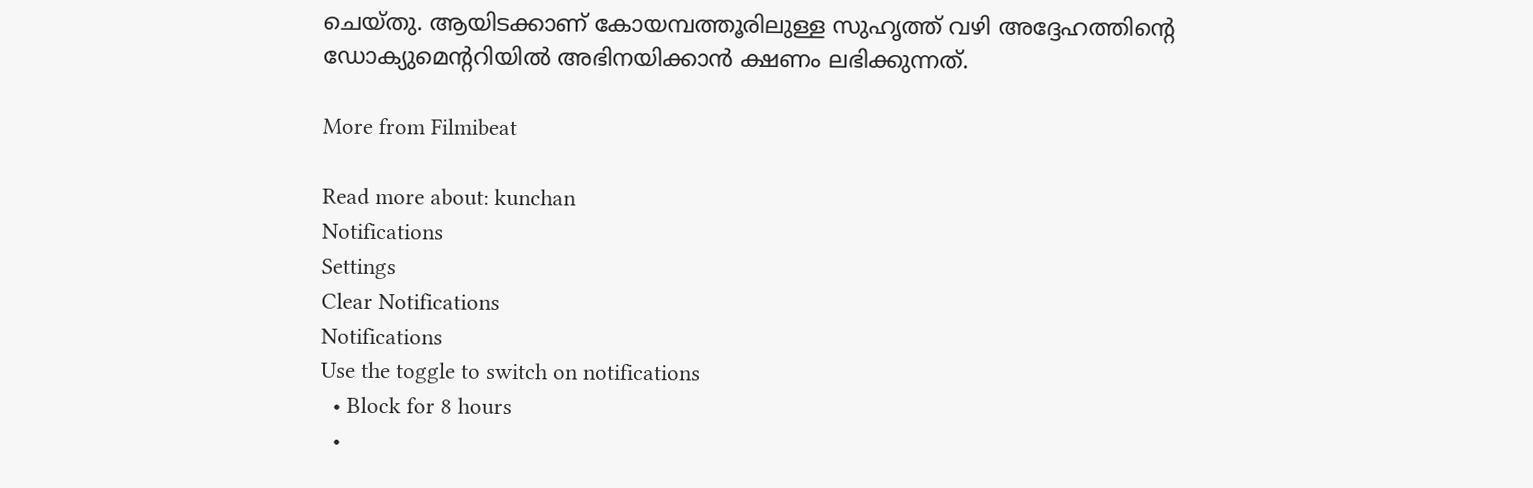ചെയ്തു. ആയിടക്കാണ് കോയമ്പത്തൂരിലുള്ള സുഹൃത്ത് വഴി അദ്ദേഹത്തിന്റെ ഡോക്യുമെന്ററിയിൽ അഭിനയിക്കാൻ ക്ഷണം ലഭിക്കുന്നത്.

More from Filmibeat

Read more about: kunchan
Notifications
Settings
Clear Notifications
Notifications
Use the toggle to switch on notifications
  • Block for 8 hours
  •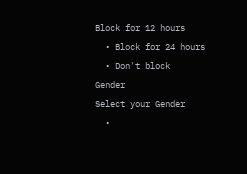Block for 12 hours
  • Block for 24 hours
  • Don't block
Gender
Select your Gender
  •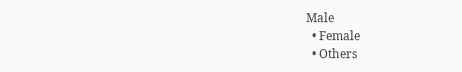Male
  • Female
  • Others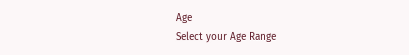Age
Select your Age Range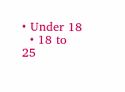• Under 18
  • 18 to 25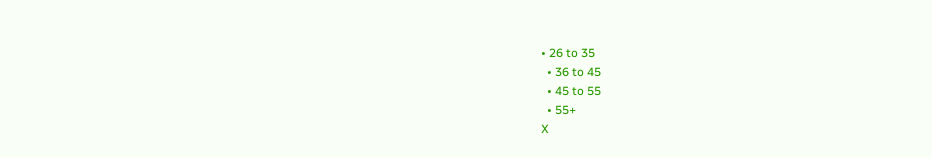• 26 to 35
  • 36 to 45
  • 45 to 55
  • 55+
X